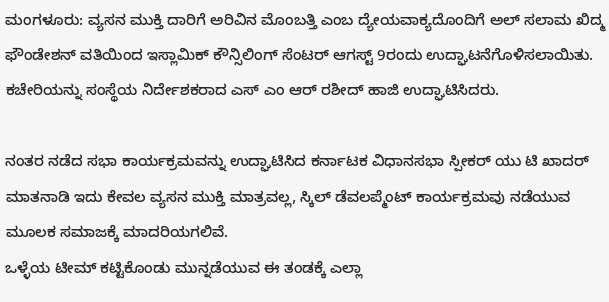ಮಂಗಳೂರು: ವ್ಯಸನ ಮುಕ್ತಿ ದಾರಿಗೆ ಅರಿವಿನ ಮೊಂಬತ್ತಿ ಎಂಬ ದ್ಯೇಯವಾಕ್ಯದೊಂದಿಗೆ ಅಲ್ ಸಲಾಮ ಖಿದ್ಮ ಫೌಂಡೇಶನ್ ವತಿಯಿಂದ ಇಸ್ಲಾಮಿಕ್ ಕೌನ್ಸಿಲಿಂಗ್ ಸೆಂಟರ್ ಆಗಸ್ಟ್ 9ರಂದು ಉದ್ಘಾಟನೆಗೊಳಿಸಲಾಯಿತು.
ಕಚೇರಿಯನ್ನು ಸಂಸ್ಥೆಯ ನಿರ್ದೇಶಕರಾದ ಎಸ್ ಎಂ ಆರ್ ರಶೀದ್ ಹಾಜಿ ಉದ್ಘಾಟಿಸಿದರು.

ನಂತರ ನಡೆದ ಸಭಾ ಕಾರ್ಯಕ್ರಮವನ್ನು ಉದ್ಘಾಟಿಸಿದ ಕರ್ನಾಟಕ ವಿಧಾನಸಭಾ ಸ್ಪೀಕರ್ ಯು ಟಿ ಖಾದರ್ ಮಾತನಾಡಿ ಇದು ಕೇವಲ ವ್ಯಸನ ಮುಕ್ತಿ ಮಾತ್ರವಲ್ಲ, ಸ್ಕಿಲ್ ಡೆವಲಪ್ಮೆಂಟ್ ಕಾರ್ಯಕ್ರಮವು ನಡೆಯುವ ಮೂಲಕ ಸಮಾಜಕ್ಕೆ ಮಾದರಿಯಗಲಿವೆ.
ಒಳ್ಳೆಯ ಟೀಮ್ ಕಟ್ಟಿಕೊಂಡು ಮುನ್ನಡೆಯುವ ಈ ತಂಡಕ್ಕೆ ಎಲ್ಲಾ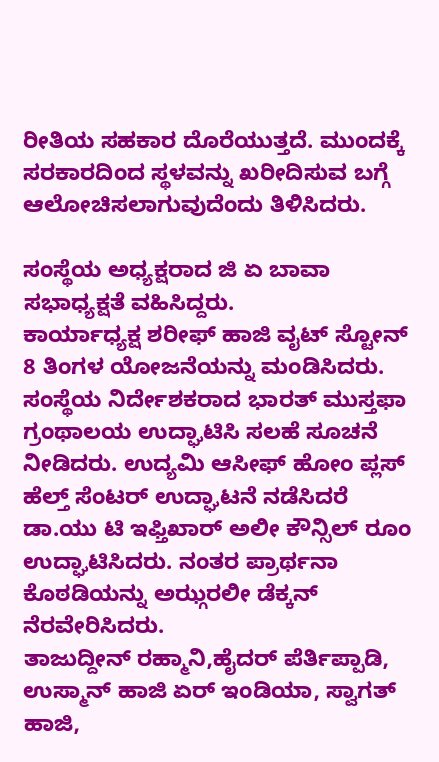ರೀತಿಯ ಸಹಕಾರ ದೊರೆಯುತ್ತದೆ. ಮುಂದಕ್ಕೆ ಸರಕಾರದಿಂದ ಸ್ಥಳವನ್ನು ಖರೀದಿಸುವ ಬಗ್ಗೆ ಆಲೋಚಿಸಲಾಗುವುದೆಂದು ತಿಳಿಸಿದರು.

ಸಂಸ್ಥೆಯ ಅಧ್ಯಕ್ಷರಾದ ಜಿ ಏ ಬಾವಾ ಸಭಾಧ್ಯಕ್ಷತೆ ವಹಿಸಿದ್ದರು.
ಕಾರ್ಯಾಧ್ಯಕ್ಷ ಶರೀಫ್ ಹಾಜಿ ವೖಟ್ ಸ್ಟೋನ್ 8 ತಿಂಗಳ ಯೋಜನೆಯನ್ನು ಮಂಡಿಸಿದರು.
ಸಂಸ್ಥೆಯ ನಿರ್ದೇಶಕರಾದ ಭಾರತ್ ಮುಸ್ತಫಾ ಗ್ರಂಥಾಲಯ ಉದ್ಘಾಟಿಸಿ ಸಲಹೆ ಸೂಚನೆ ನೀಡಿದರು. ಉದ್ಯಮಿ ಆಸೀಫ್ ಹೋಂ ಪ್ಲಸ್ ಹೆಲ್ತ್ ಸೆಂಟರ್ ಉದ್ಘಾಟನೆ ನಡೆಸಿದರೆ ಡಾ.ಯು ಟಿ ಇಫ್ತಿಖಾರ್ ಅಲೀ ಕೌನ್ಸಿಲ್ ರೂಂ ಉದ್ಘಾಟಿಸಿದರು. ನಂತರ ಪ್ರಾರ್ಥನಾ ಕೊಠಡಿಯನ್ನು ಅಝ್ಗರಲೀ ಡೆಕ್ಕನ್ ನೆರವೇರಿಸಿದರು.
ತಾಜುದ್ದೀನ್ ರಹ್ಮಾನಿ,ಹೈದರ್ ಪೆರ್ತಿಪ್ಪಾಡಿ, ಉಸ್ಮಾನ್ ಹಾಜಿ ಏರ್ ಇಂಡಿಯಾ, ಸ್ವಾಗತ್ ಹಾಜಿ,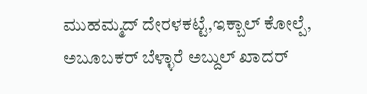ಮುಹಮ್ಮದ್ ದೇರಳಕಟ್ಟೆ,ಇಕ್ಬಾಲ್ ಕೋಲ್ಪೆ, ಅಬೂಬಕರ್ ಬೆಳ್ಳಾರೆ ಅಬ್ದುಲ್ ಖಾದರ್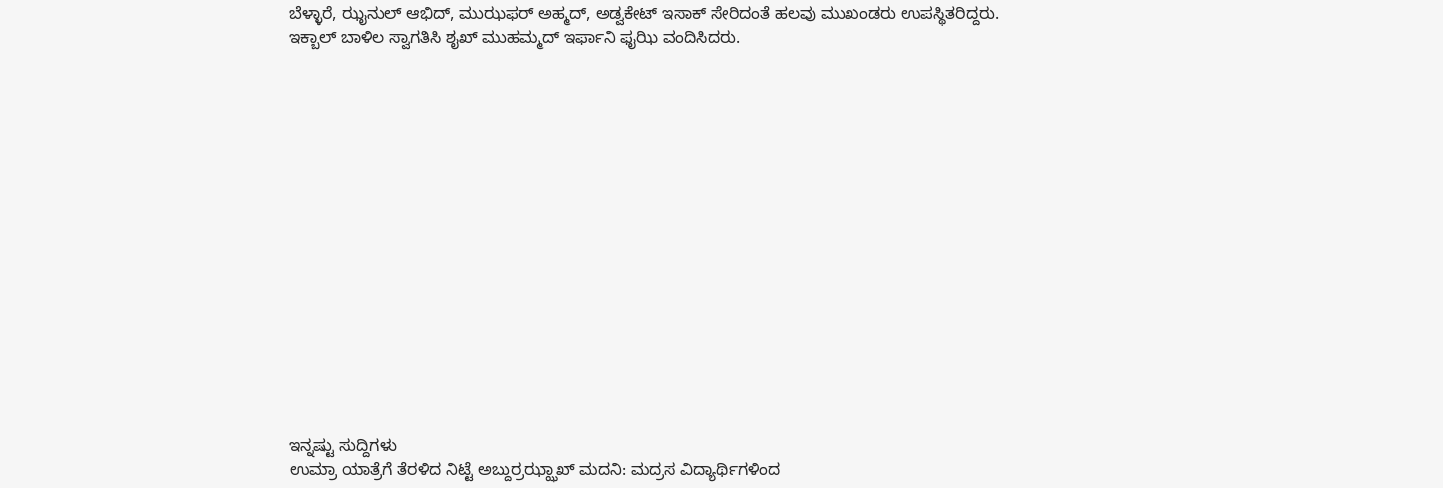ಬೆಳ್ಳಾರೆ, ಝೖನುಲ್ ಆಭಿದ್, ಮುಝಫರ್ ಅಹ್ಮದ್, ಅಡ್ವಕೇಟ್ ಇಸಾಕ್ ಸೇರಿದಂತೆ ಹಲವು ಮುಖಂಡರು ಉಪಸ್ಥಿತರಿದ್ದರು.
ಇಕ್ಬಾಲ್ ಬಾಳಿಲ ಸ್ವಾಗತಿಸಿ ಶೖಖ್ ಮುಹಮ್ಮದ್ ಇರ್ಫಾನಿ ಫೖಝಿ ವಂದಿಸಿದರು.
















ಇನ್ನಷ್ಟು ಸುದ್ದಿಗಳು
ಉಮ್ರಾ ಯಾತ್ರೆಗೆ ತೆರಳಿದ ನಿಟ್ಟೆ ಅಬ್ದುರ್ರಝ್ಝಾಖ್ ಮದನಿ: ಮದ್ರಸ ವಿದ್ಯಾರ್ಥಿಗಳಿಂದ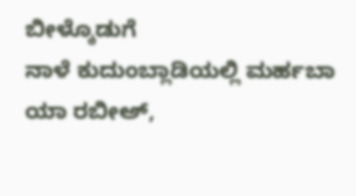ಬೀಳ್ಕೊಡುಗೆ
ನಾಳೆ ಕುದುಂಬ್ಲಾಡಿಯಲ್ಲಿ ಮರ್ಹಬಾ ಯಾ ರಬೀಅ್,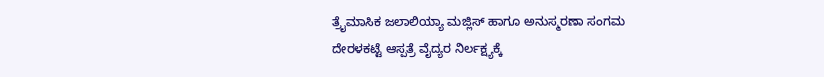ತ್ರೈಮಾಸಿಕ ಜಲಾಲಿಯ್ಯಾ ಮಜ್ಲಿಸ್ ಹಾಗೂ ಅನುಸ್ಮರಣಾ ಸಂಗಮ
ದೇರಳಕಟ್ಟೆ ಆಸ್ಪತ್ರೆ ವೈದ್ಯರ ನಿರ್ಲಕ್ಷ್ಯಕ್ಕೆ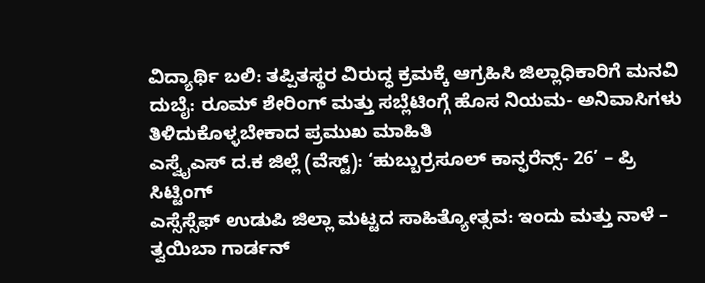ವಿದ್ಯಾರ್ಥಿ ಬಲಿ: ತಪ್ಪಿತಸ್ಥರ ವಿರುದ್ಧ ಕ್ರಮಕ್ಕೆ ಆಗ್ರಹಿಸಿ ಜಿಲ್ಲಾಧಿಕಾರಿಗೆ ಮನವಿ
ದುಬೈ: ರೂಮ್ ಶೇರಿಂಗ್ ಮತ್ತು ಸಬ್ಲೆಟಿಂಗ್ಗೆ ಹೊಸ ನಿಯಮ- ಅನಿವಾಸಿಗಳು ತಿಳಿದುಕೊಳ್ಳಬೇಕಾದ ಪ್ರಮುಖ ಮಾಹಿತಿ
ಎಸ್ವೈಎಸ್ ದ.ಕ ಜಿಲ್ಲೆ (ವೆಸ್ಟ್): ‘ಹುಬ್ಬುರ್ರಸೂಲ್ ಕಾನ್ಫರೆನ್ಸ್- 26’ – ಪ್ರಿ ಸಿಟ್ಟಿಂಗ್
ಎಸ್ಸೆಸ್ಸೆಫ್ ಉಡುಪಿ ಜಿಲ್ಲಾ ಮಟ್ಟದ ಸಾಹಿತ್ಯೋತ್ಸವ: ಇಂದು ಮತ್ತು ನಾಳೆ – ತ್ವಯಿಬಾ ಗಾರ್ಡನ್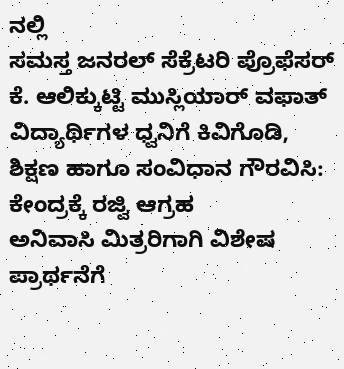ನಲ್ಲಿ
ಸಮಸ್ತ ಜನರಲ್ ಸೆಕ್ರೆಟರಿ ಪ್ರೊಫೆಸರ್ ಕೆ. ಆಲಿಕ್ಕುಟ್ಟಿ ಮುಸ್ಲಿಯಾರ್ ವಫಾತ್
ವಿದ್ಯಾರ್ಥಿಗಳ ಧ್ವನಿಗೆ ಕಿವಿಗೊಡಿ, ಶಿಕ್ಷಣ ಹಾಗೂ ಸಂವಿಧಾನ ಗೌರವಿಸಿ: ಕೇಂದ್ರಕ್ಕೆ ರಜ್ವಿ ಆಗ್ರಹ
ಅನಿವಾಸಿ ಮಿತ್ರರಿಗಾಗಿ ವಿಶೇಷ ಪ್ರಾರ್ಥನೆಗೆ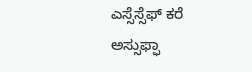ಎಸ್ಸೆಸ್ಸೆಫ್ ಕರೆ
ಅಸ್ಸುಫ್ಫಾ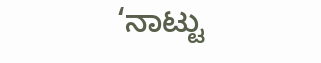‘ನಾಟ್ಟು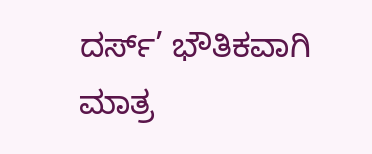ದರ್ಸ್’ ಭೌತಿಕವಾಗಿ ಮಾತ್ರ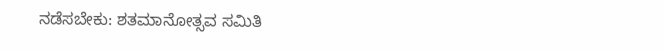ನಡೆಸಬೇಕು: ಶತಮಾನೋತ್ಸವ ಸಮಿತಿ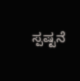ಸ್ಪಷ್ಟನೆ